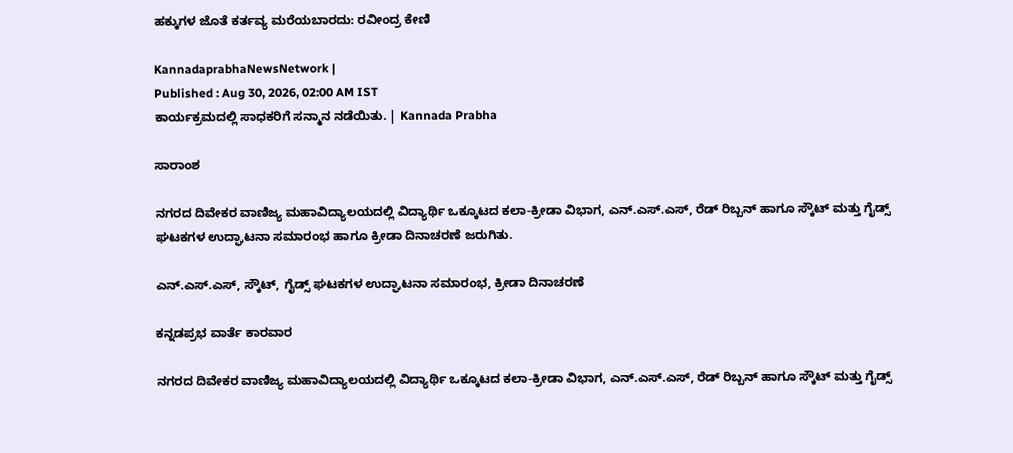ಹಕ್ಕುಗಳ ಜೊತೆ ಕರ್ತವ್ಯ ಮರೆಯಬಾರದು: ರವೀಂದ್ರ ಕೇಣಿ

KannadaprabhaNewsNetwork |
Published : Aug 30, 2026, 02:00 AM IST
ಕಾರ್ಯಕ್ರಮದಲ್ಲಿ ಸಾಧಕರಿಗೆ ಸನ್ಮಾನ ನಡೆಯಿತು. | Kannada Prabha

ಸಾರಾಂಶ

ನಗರದ ದಿವೇಕರ ವಾಣಿಜ್ಯ ಮಹಾವಿದ್ಯಾಲಯದಲ್ಲಿ ವಿದ್ಯಾರ್ಥಿ ಒಕ್ಕೂಟದ ಕಲಾ-ಕ್ರೀಡಾ ವಿಭಾಗ, ಎನ್.ಎಸ್.ಎಸ್, ರೆಡ್ ರಿಬ್ಬನ್ ಹಾಗೂ ಸ್ಕೌಟ್ ಮತ್ತು ಗೈಡ್ಸ್ ಘಟಕಗಳ ಉದ್ಘಾಟನಾ ಸಮಾರಂಭ ಹಾಗೂ ಕ್ರೀಡಾ ದಿನಾಚರಣೆ ಜರುಗಿತು.

ಎನ್.ಎಸ್.ಎಸ್, ಸ್ಕೌಟ್, ಗೈಡ್ಸ್ ಘಟಕಗಳ ಉದ್ಘಾಟನಾ ಸಮಾರಂಭ, ಕ್ರೀಡಾ ದಿನಾಚರಣೆ

ಕನ್ನಡಪ್ರಭ ವಾರ್ತೆ ಕಾರವಾರ

ನಗರದ ದಿವೇಕರ ವಾಣಿಜ್ಯ ಮಹಾವಿದ್ಯಾಲಯದಲ್ಲಿ ವಿದ್ಯಾರ್ಥಿ ಒಕ್ಕೂಟದ ಕಲಾ-ಕ್ರೀಡಾ ವಿಭಾಗ, ಎನ್.ಎಸ್.ಎಸ್, ರೆಡ್ ರಿಬ್ಬನ್ ಹಾಗೂ ಸ್ಕೌಟ್ ಮತ್ತು ಗೈಡ್ಸ್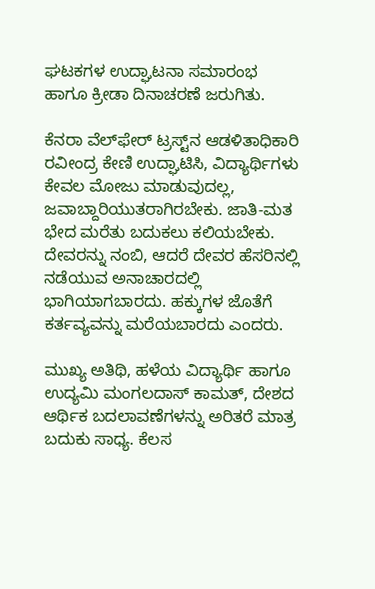ಘಟಕಗಳ ಉದ್ಘಾಟನಾ ಸಮಾರಂಭ ಹಾಗೂ ಕ್ರೀಡಾ ದಿನಾಚರಣೆ ಜರುಗಿತು.

ಕೆನರಾ ವೆಲ್‌ಫೇರ್ ಟ್ರಸ್ಟ್‌ನ ಆಡಳಿತಾಧಿಕಾರಿ ರವೀಂದ್ರ ಕೇಣಿ ಉದ್ಘಾಟಿಸಿ, ವಿದ್ಯಾರ್ಥಿಗಳು ಕೇವಲ ಮೋಜು ಮಾಡುವುದಲ್ಲ, ಜವಾಬ್ದಾರಿಯುತರಾಗಿರಬೇಕು. ಜಾತಿ-ಮತ ಭೇದ ಮರೆತು ಬದುಕಲು ಕಲಿಯಬೇಕು. ದೇವರನ್ನು ನಂಬಿ, ಆದರೆ ದೇವರ ಹೆಸರಿನಲ್ಲಿ ನಡೆಯುವ ಅನಾಚಾರದಲ್ಲಿ ಭಾಗಿಯಾಗಬಾರದು. ಹಕ್ಕುಗಳ ಜೊತೆಗೆ ಕರ್ತವ್ಯವನ್ನು ಮರೆಯಬಾರದು ಎಂದರು.

ಮುಖ್ಯ ಅತಿಥಿ, ಹಳೆಯ ವಿದ್ಯಾರ್ಥಿ ಹಾಗೂ ಉದ್ಯಮಿ ಮಂಗಲದಾಸ್ ಕಾಮತ್, ದೇಶದ ಆರ್ಥಿಕ ಬದಲಾವಣೆಗಳನ್ನು ಅರಿತರೆ ಮಾತ್ರ ಬದುಕು ಸಾಧ್ಯ. ಕೆಲಸ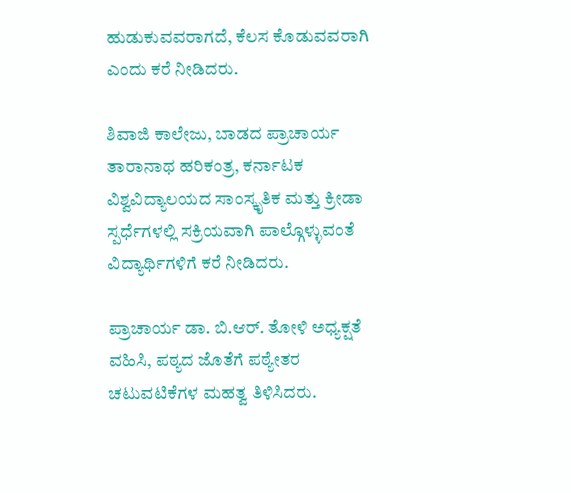ಹುಡುಕುವವರಾಗದೆ, ಕೆಲಸ ಕೊಡುವವರಾಗಿ ಎಂದು ಕರೆ ನೀಡಿದರು.

ಶಿವಾಜಿ ಕಾಲೇಜು, ಬಾಡದ ಪ್ರಾಚಾರ್ಯ ತಾರಾನಾಥ ಹರಿಕಂತ್ರ, ಕರ್ನಾಟಕ ವಿಶ್ವವಿದ್ಯಾಲಯದ ಸಾಂಸ್ಕೃತಿಕ ಮತ್ತು ಕ್ರೀಡಾ ಸ್ಪರ್ಧೆಗಳಲ್ಲಿ ಸಕ್ರಿಯವಾಗಿ ಪಾಲ್ಗೊಳ್ಳುವಂತೆ ವಿದ್ಯಾರ್ಥಿಗಳಿಗೆ ಕರೆ ನೀಡಿದರು.

ಪ್ರಾಚಾರ್ಯ ಡಾ. ಬಿ.ಆರ್. ತೋಳಿ ಅಧ್ಯಕ್ಷತೆ ವಹಿಸಿ, ಪಠ್ಯದ ಜೊತೆಗೆ ಪಠ್ಯೇತರ ಚಟುವಟಿಕೆಗಳ ಮಹತ್ವ ತಿಳಿಸಿದರು.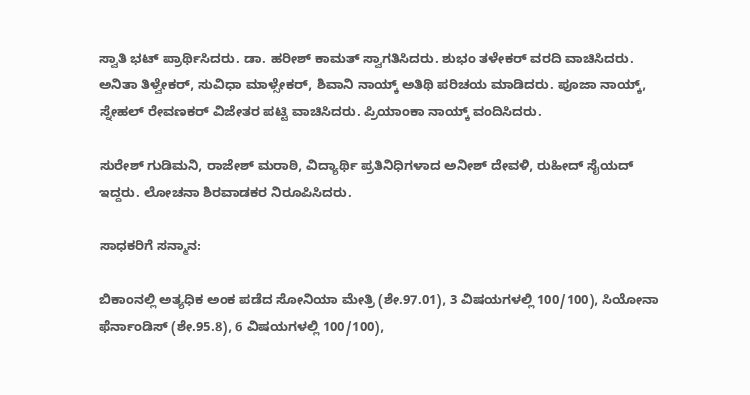ಸ್ವಾತಿ ಭಟ್ ಪ್ರಾರ್ಥಿಸಿದರು. ಡಾ. ಹರೀಶ್ ಕಾಮತ್ ಸ್ವಾಗತಿಸಿದರು. ಶುಭಂ ತಳೇಕರ್ ವರದಿ ವಾಚಿಸಿದರು. ಅನಿತಾ ತಿಳ್ವೇಕರ್, ಸುವಿಧಾ ಮಾಳ್ಸೇಕರ್, ಶಿವಾನಿ ನಾಯ್ಕ್ ಅತಿಥಿ ಪರಿಚಯ ಮಾಡಿದರು. ಪೂಜಾ ನಾಯ್ಕ್, ಸ್ನೇಹಲ್ ರೇವಣಕರ್ ವಿಜೇತರ ಪಟ್ಟಿ ವಾಚಿಸಿದರು. ಪ್ರಿಯಾಂಕಾ ನಾಯ್ಕ್ ವಂದಿಸಿದರು.

ಸುರೇಶ್ ಗುಡಿಮನಿ, ರಾಜೇಶ್ ಮರಾಠಿ, ವಿದ್ಯಾರ್ಥಿ ಪ್ರತಿನಿಧಿಗಳಾದ ಅನೀಶ್ ದೇವಳಿ, ರುಹೀದ್ ಸೈಯದ್ ಇದ್ದರು. ಲೋಚನಾ ಶಿರವಾಡಕರ ನಿರೂಪಿಸಿದರು.

ಸಾಧಕರಿಗೆ ಸನ್ಮಾನ:

ಬಿಕಾಂನಲ್ಲಿ ಅತ್ಯಧಿಕ ಅಂಕ ಪಡೆದ ಸೋನಿಯಾ ಮೇತ್ರಿ (ಶೇ.97.01), 3 ವಿಷಯಗಳಲ್ಲಿ 100/100), ಸಿಯೋನಾ ಫೆರ್ನಾಂಡಿಸ್ (ಶೇ.95.8), 6 ವಿಷಯಗಳಲ್ಲಿ 100/100),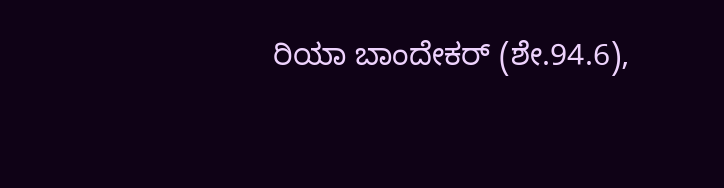ರಿಯಾ ಬಾಂದೇಕರ್ (ಶೇ.94.6),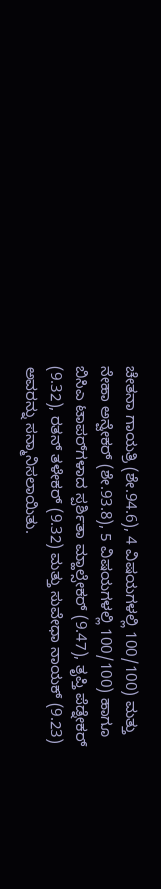ಚೇತನಾ ಗಾಯತ್ರಿ (ಶೇ.94.6), 4 ವಿಷಯಗಳಲ್ಲಿ 100/100) ಮತ್ತು ನೇಹಾ ಅನ್ವೇಕರ್ (ಶೇ.93.8), 5 ವಿಷಯಗಳಲ್ಲಿ 100/100) ಹಾಗೂ ಬಿಸಿಎ ಟಾಪರ್‌ಗಳಾದ ಸ್ಪರ್ಶಿತಾ ಮ್ಹಾಲ್ಸೇಕರ್ (9.47), ತೃಪ್ತಿ ಪೆಡ್ನೇಕರ್ (9.32), ರತನ್ ತಳೇಕರ್ (9.32) ಮತ್ತು ಸುವೇಧಾ ನಾಯಕ್ (9.23) ಅವರನ್ನು ಸನ್ಮಾನಿಸಲಾಯಿತು.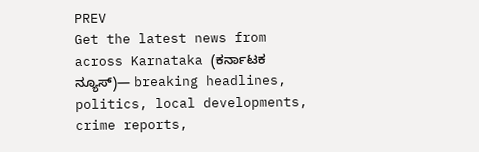PREV
Get the latest news from across Karnataka (ಕರ್ನಾಟಕ ನ್ಯೂಸ್)— breaking headlines, politics, local developments, crime reports,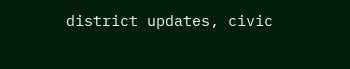district updates, civic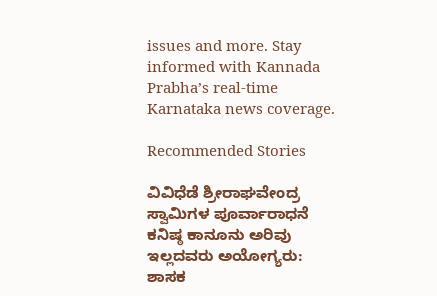issues and more. Stay informed with Kannada Prabha’s real‑time Karnataka news coverage.

Recommended Stories

ವಿವಿಧೆಡೆ ಶ್ರೀರಾಘವೇಂದ್ರ ಸ್ವಾಮಿಗಳ ಪೂರ್ವಾರಾಧನೆ
ಕನಿಷ್ಠ ಕಾನೂನು ಅರಿವು ಇಲ್ಲದವರು ಅಯೋಗ್ಯರು: ಶಾಸಕ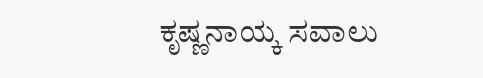ಕೃಷ್ಣನಾಯ್ಕ ಸವಾಲು